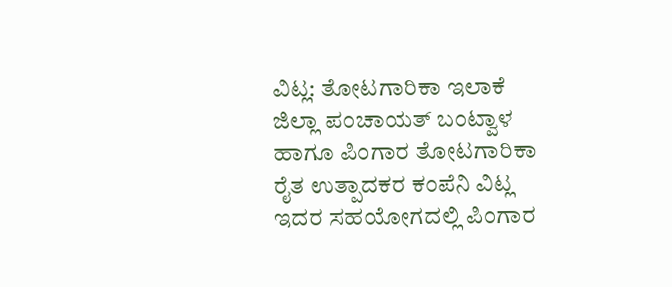ವಿಟ್ಲ: ತೋಟಗಾರಿಕಾ ಇಲಾಕೆ ಜಿಲ್ಲಾ ಪಂಚಾಯತ್ ಬಂಟ್ವಾಳ ಹಾಗೂ ಪಿಂಗಾರ ತೋಟಗಾರಿಕಾ ರೈತ ಉತ್ಪಾದಕರ ಕಂಪೆನಿ ವಿಟ್ಲ ಇದರ ಸಹಯೋಗದಲ್ಲಿ ಪಿಂಗಾರ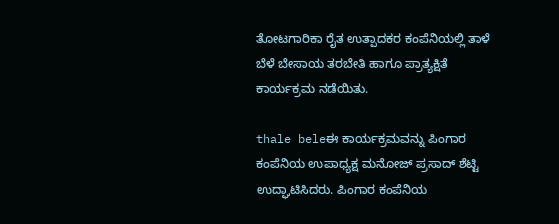ತೋಟಗಾರಿಕಾ ರೈತ ಉತ್ಪಾದಕರ ಕಂಪೆನಿಯಲ್ಲಿ ತಾಳೆ ಬೆಳೆ ಬೇಸಾಯ ತರಬೇತಿ ಹಾಗೂ ಪ್ರಾತ್ಯಕ್ಷಿತೆ ಕಾರ್ಯಕ್ರಮ ನಡೆಯಿತು.

thale beleಈ ಕಾರ್ಯಕ್ರಮವನ್ನು ಪಿಂಗಾರ ಕಂಪೆನಿಯ ಉಪಾಧ್ಯಕ್ಷ ಮನೋಜ್ ಪ್ರಸಾದ್ ಶೆಟ್ಟಿ ಉದ್ಘಾಟಿಸಿದರು. ಪಿಂಗಾರ ಕಂಪೆನಿಯ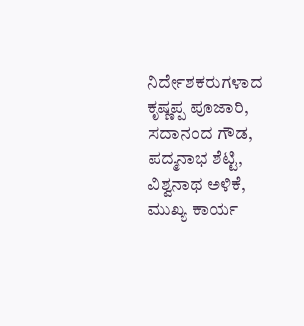ನಿರ್ದೇಶಕರುಗಳಾದ ಕೃಷ್ಣಪ್ಪ ಪೂಜಾರಿ, ಸದಾನಂದ ಗೌಡ, ಪದ್ಮನಾಭ ಶೆಟ್ಟಿ, ವಿಶ್ವನಾಥ ಅಳಿಕೆ, ಮುಖ್ಯ ಕಾರ್ಯ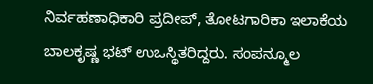ನಿರ್ವಹಣಾಧಿಕಾರಿ ಪ್ರದೀಪ್, ತೋಟಗಾರಿಕಾ ಇಲಾಕೆಯ ಬಾಲಕೃಷ್ಣ ಭಟ್ ಉಒಸ್ಥಿತರಿದ್ದರು. ಸಂಪನ್ಮೂಲ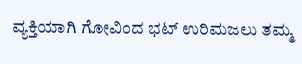ವ್ಯಕ್ತಿಯಾಗಿ ಗೋವಿಂದ ಭಟ್ ಉರಿಮಜಲು ತಮ್ಮ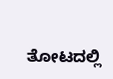ತೋಟದಲ್ಲಿ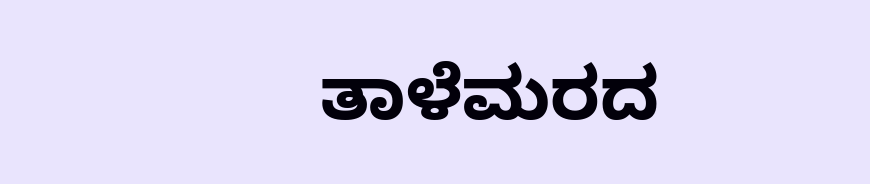ತಾಳೆಮರದ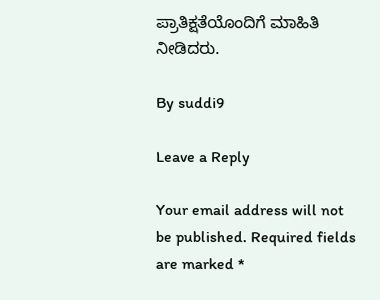ಪ್ರಾತಿಕ್ಷತೆಯೊಂದಿಗೆ ಮಾಹಿತಿ ನೀಡಿದರು.

By suddi9

Leave a Reply

Your email address will not be published. Required fields are marked *